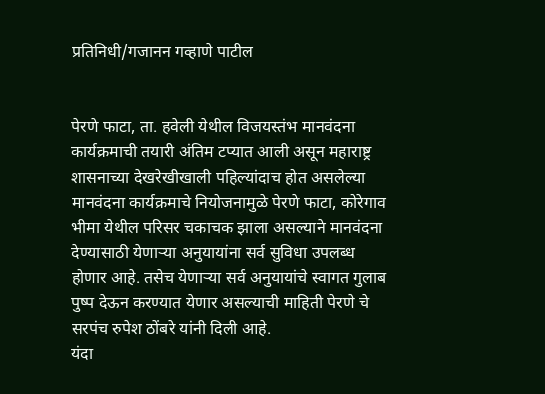प्रतिनिधी/गजानन गव्हाणे पाटील


पेरणे फाटा, ता. हवेली येथील विजयस्तंभ मानवंदना कार्यक्रमाची तयारी अंतिम टप्यात आली असून महाराष्ट्र शासनाच्या देखरेखीखाली पहिल्यांदाच होत असलेल्या मानवंदना कार्यक्रमाचे नियोजनामुळे पेरणे फाटा, कोरेगाव भीमा येथील परिसर चकाचक झाला असल्याने मानवंदना देण्यासाठी येणाऱ्या अनुयायांना सर्व सुविधा उपलब्ध होणार आहे. तसेच येणाऱ्या सर्व अनुयायांचे स्वागत गुलाब पुष्प देऊन करण्यात येणार असल्याची माहिती पेरणे चे सरपंच रुपेश ठोंबरे यांनी दिली आहे.
यंदा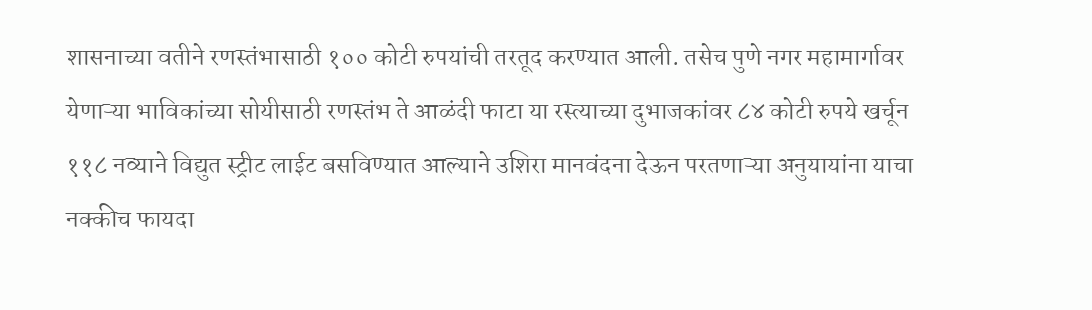शासनाच्या वतीने रणस्तंभासाठी १०० कोटी रुपयांची तरतूद करण्यात आली. तसेच पुणे नगर महामार्गावर येणाऱ्या भाविकांच्या सोयीसाठी रणस्तंभ ते आळंदी फाटा या रस्त्याच्या दुभाजकांवर ८४ कोटी रुपये खर्चून ११८ नव्याने विद्युत स्ट्रीट लाईट बसविण्यात आल्याने उशिरा मानवंदना देऊन परतणाऱ्या अनुयायांना याचा नक्कीच फायदा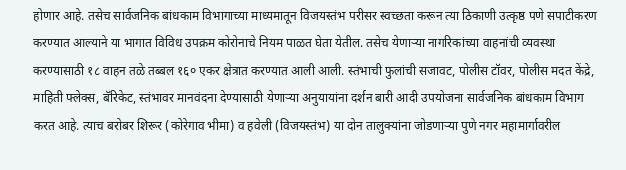होणार आहे. तसेच सार्वजनिक बांधकाम विभागाच्या माध्यमातून विजयस्तंभ परीसर स्वच्छता करून त्या ठिकाणी उत्कृष्ठ पणे सपाटीकरण करण्यात आल्याने या भागात विविध उपक्रम कोरोनाचे नियम पाळत घेता येतील. तसेच येणाऱ्या नागरिकांच्या वाहनांची व्यवस्था करण्यासाठी १८ वाहन तळे तब्बल १६० एकर क्षेत्रात करण्यात आली आली. स्तंभाची फुलांची सजावट, पोलीस टॉवर, पोलीस मदत केंद्रे, माहिती फ्लेक्स, बॅरिकेट, स्तंभावर मानवंदना देण्यासाठी येणाऱ्या अनुयायांना दर्शन बारी आदी उपयोजना सार्वजनिक बांधकाम विभाग करत आहे. त्याच बरोबर शिरूर (कोरेगाव भीमा) व हवेली (विजयस्तंभ) या दोन तालुक्यांना जोडणाऱ्या पुणे नगर महामार्गावरील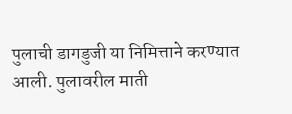पुलाची डागडुजी या निमित्ताने करण्यात आली. पुलावरील माती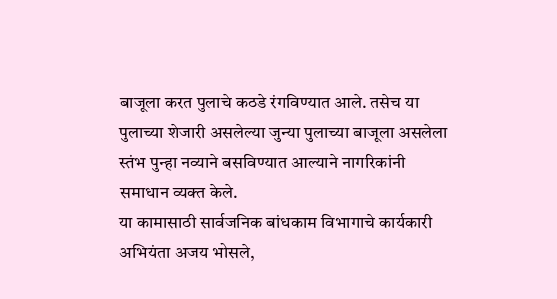बाजूला करत पुलाचे कठडे रंगविण्यात आले. तसेच या पुलाच्या शेजारी असलेल्या जुन्या पुलाच्या बाजूला असलेला स्तंभ पुन्हा नव्याने बसविण्यात आल्याने नागरिकांनी समाधान व्यक्त केले.
या कामासाठी सार्वजनिक बांधकाम विभागाचे कार्यकारी अभियंता अजय भोसले,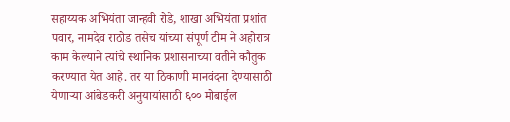सहाय्यक अभियंता जान्हवी रोडे, शाखा अभियंता प्रशांत पवार, नामदेव राठोड तसेच यांच्या संपूर्ण टीम ने अहोरात्र काम केल्याने त्यांचे स्थानिक प्रशासनाच्या वतीने कौतुक करण्यात येत आहे. तर या ठिकाणी मानवंदना देण्यासाठी येणाऱ्या आंबेडकरी अनुयायांसाठी ६०० मोबाईल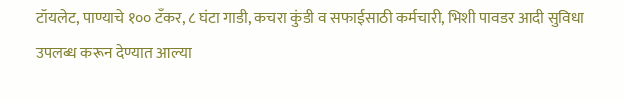टॉयलेट, पाण्याचे १०० टँकर, ८ घंटा गाडी, कचरा कुंडी व सफाईसाठी कर्मचारी, भिशी पावडर आदी सुविधा उपलब्ध करून देण्यात आल्या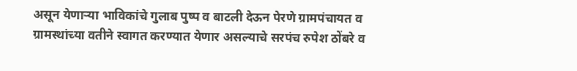असून येणाऱ्या भाविकांचे गुलाब पुष्प व बाटली देऊन पेरणे ग्रामपंचायत व ग्रामस्थांच्या वतीने स्वागत करण्यात येणार असल्याचे सरपंच रुपेश ठोंबरे व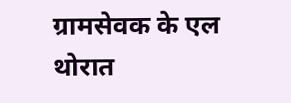ग्रामसेवक के एल थोरात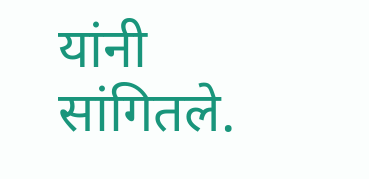यांनी सांगितले.